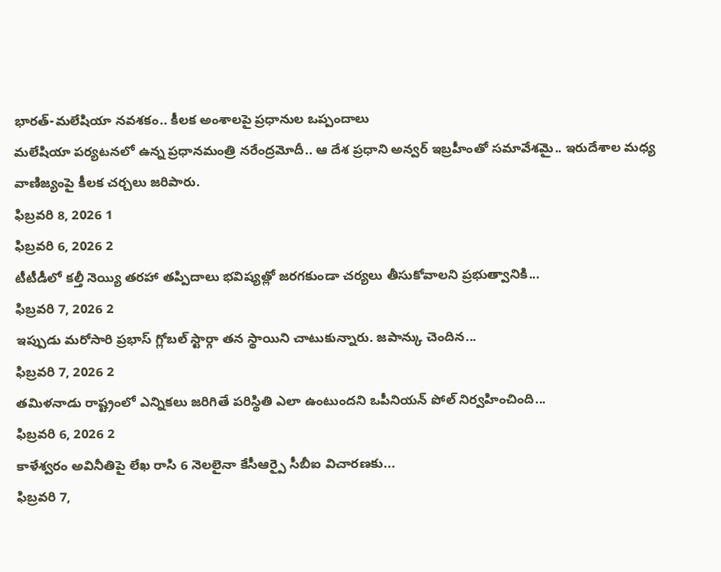భారత్-మలేషియా నవశకం.. కీలక అంశాలపై ప్రధానుల ఒప్పందాలు
మలేషియా పర్యటనలో ఉన్న ప్రధానమంత్రి నరేంద్రమోదీ.. ఆ దేశ ప్రధాని అన్వర్ ఇబ్రహీంతో సమావేశమై.. ఇరుదేశాల మధ్య వాణిజ్యంపై కీలక చర్చలు జరిపారు.
ఫిబ్రవరి 8, 2026 1
ఫిబ్రవరి 6, 2026 2
టీటీడీలో కల్తీ నెయ్యి తరహా తప్పిదాలు భవిష్యత్లో జరగకుండా చర్యలు తీసుకోవాలని ప్రభుత్వానికి...
ఫిబ్రవరి 7, 2026 2
ఇప్పుడు మరోసారి ప్రభాస్ గ్లోబల్ స్టార్గా తన స్థాయిని చాటుకున్నారు. జపాన్కు చెందిన...
ఫిబ్రవరి 7, 2026 2
తమిళనాడు రాష్ట్రంలో ఎన్నికలు జరిగితే పరిస్థితి ఎలా ఉంటుందని ఒపీనియన్ పోల్ నిర్వహించింది...
ఫిబ్రవరి 6, 2026 2
కాళేశ్వరం అవినీతిపై లేఖ రాసి 6 నెలలైనా కేసీఆర్పై సీబీఐ విచారణకు...
ఫిబ్రవరి 7,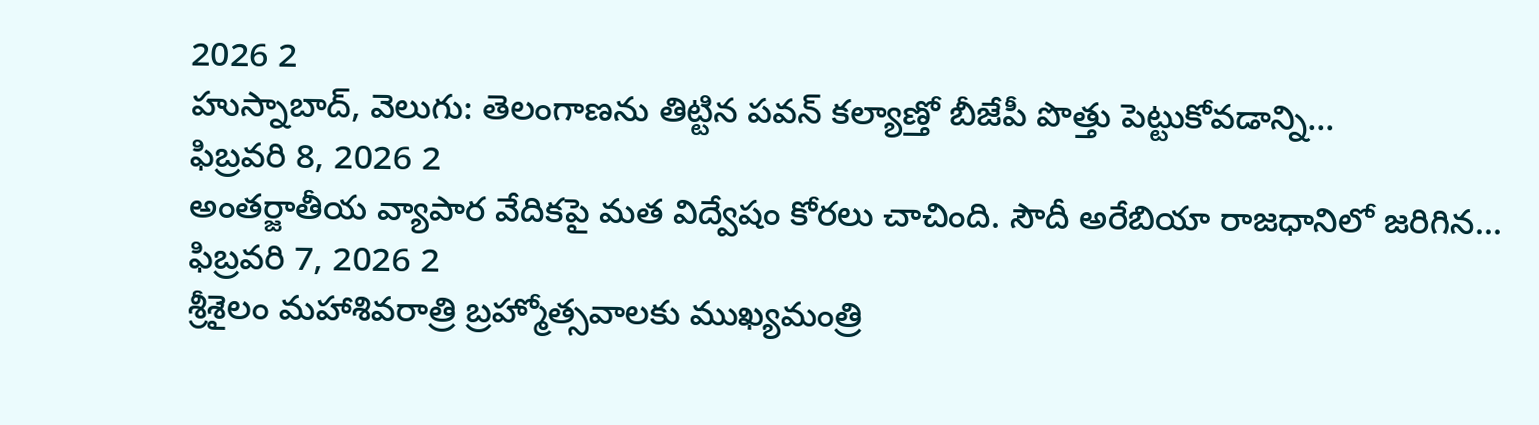2026 2
హుస్నాబాద్, వెలుగు: తెలంగాణను తిట్టిన పవన్ కల్యాణ్తో బీజేపీ పొత్తు పెట్టుకోవడాన్ని...
ఫిబ్రవరి 8, 2026 2
అంతర్జాతీయ వ్యాపార వేదికపై మత విద్వేషం కోరలు చాచింది. సౌదీ అరేబియా రాజధానిలో జరిగిన...
ఫిబ్రవరి 7, 2026 2
శ్రీశైలం మహాశివరాత్రి బ్రహ్మోత్సవాలకు ముఖ్యమంత్రి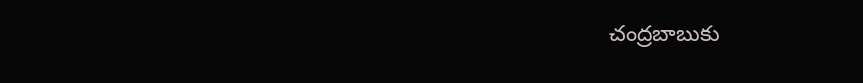చంద్రబాబుకు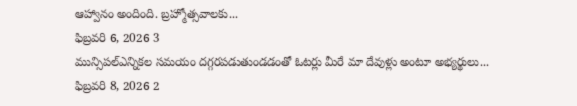ఆహ్వానం అందింది. బ్రహ్మోత్సవాలకు...
ఫిబ్రవరి 6, 2026 3
మున్సిపల్ఎన్నికల సమయం దగ్గరపడుతుండడంతో ఓటర్లు మీరే మా దేవుళ్లు అంటూ అభ్యర్థులు...
ఫిబ్రవరి 8, 2026 2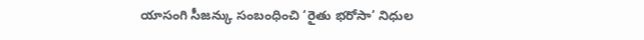యాసంగి సీజన్కు సంబంధించి ‘రైతు భరోసా’ నిధుల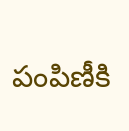పంపిణీకి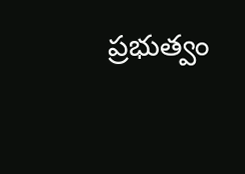ప్రభుత్వం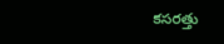కసరత్తు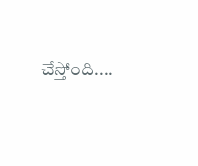చేస్తోంది....